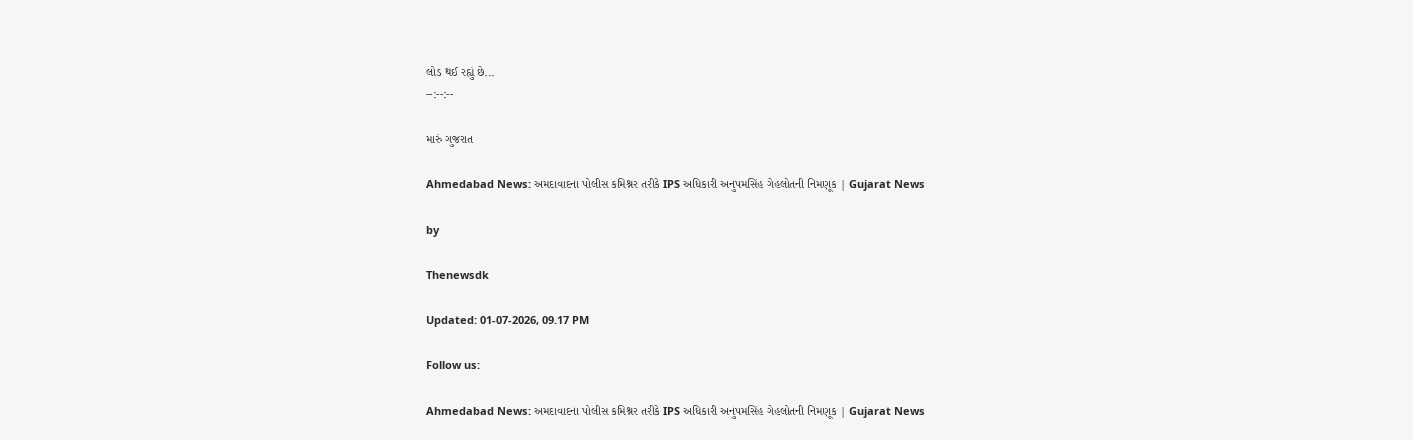લોડ થઈ રહ્યું છે...
--:--:--

મારું ગુજરાત

Ahmedabad News: અમદાવાદના પોલીસ કમિશ્નર તરીકે IPS અધિકારી અનુપમસિંહ ગેહલોતની નિમણૂક | Gujarat News

by

Thenewsdk

Updated: 01-07-2026, 09.17 PM

Follow us:

Ahmedabad News: અમદાવાદના પોલીસ કમિશ્નર તરીકે IPS અધિકારી અનુપમસિંહ ગેહલોતની નિમણૂક | Gujarat News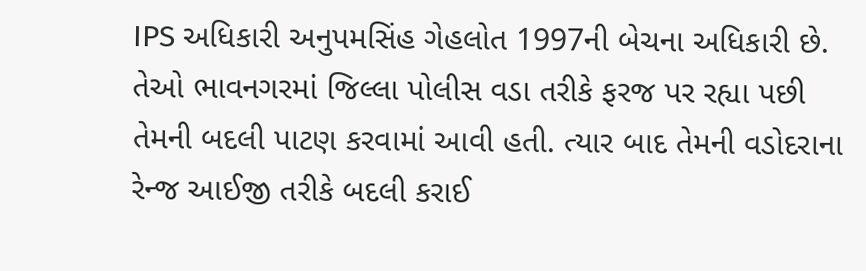IPS અધિકારી અનુપમસિંહ ગેહલોત 1997ની બેચના અધિકારી છે. તેઓ ભાવનગરમાં જિલ્લા પોલીસ વડા તરીકે ફરજ પર રહ્યા પછી તેમની બદલી પાટણ કરવામાં આવી હતી. ત્યાર બાદ તેમની વડોદરાના રેન્જ આઈજી તરીકે બદલી કરાઈ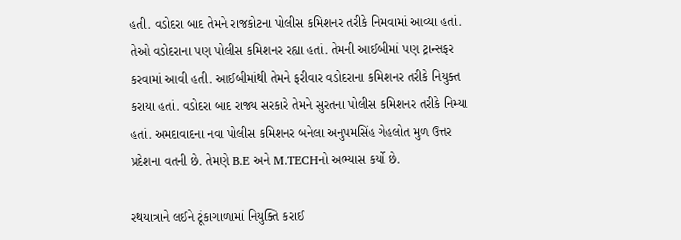હતી. વડોદરા બાદ તેમને રાજકોટના પોલીસ કમિશનર તરીકે નિમવામાં આવ્યા હતાં. તેઓ વડોદરાના પણ પોલીસ કમિશનર રહ્યા હતાં. તેમની આઈબીમાં પણ ટ્રાન્સફર કરવામાં આવી હતી. આઈબીમાંથી તેમને ફરીવાર વડોદરાના કમિશનર તરીકે નિયુક્ત કરાયા હતાં. વડોદરા બાદ રાજ્ય સરકારે તેમને સુરતના પોલીસ કમિશનર તરીકે નિમ્યા હતાં. અમદાવાદના નવા પોલીસ કમિશનર બનેલા અનુપમસિંહ ગેહલોત મુળ ઉત્તર પ્રદેશના વતની છે. તેમણે B.E અને M.TECHનો અભ્યાસ કર્યો છે.

રથયાત્રાને લઈને ટૂંકાગાળામાં નિયુક્તિ કરાઈ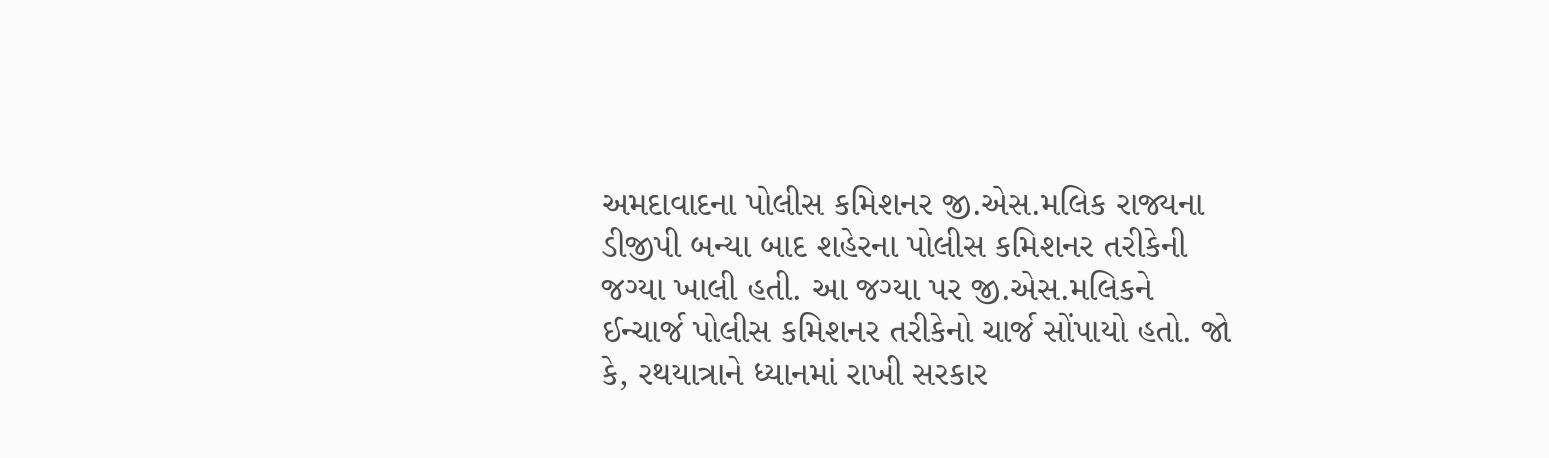અમદાવાદના પોલીસ કમિશનર જી.એસ.મલિક રાજ્યના ડીજીપી બન્યા બાદ શહેરના પોલીસ કમિશનર તરીકેની જગ્યા ખાલી હતી. આ જગ્યા પર જી.એસ.મલિકને ઈન્ચાર્જ પોલીસ કમિશનર તરીકેનો ચાર્જ સોંપાયો હતો. જો કે, રથયાત્રાને ધ્યાનમાં રાખી સરકાર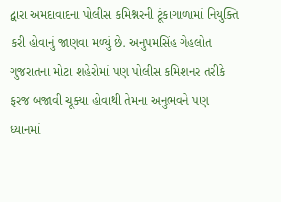દ્વારા અમદાવાદના પોલીસ કમિશ્નરની ટૂંકાગાળામાં નિયુક્તિ કરી હોવાનું જાણવા મળ્યું છે. અનુપમસિંહ ગેહલોત ગુજરાતના મોટા શહેરોમાં પણ પોલીસ કમિશનર તરીકે ફરજ બજાવી ચૂક્યા હોવાથી તેમના અનુભવને પણ ધ્યાનમાં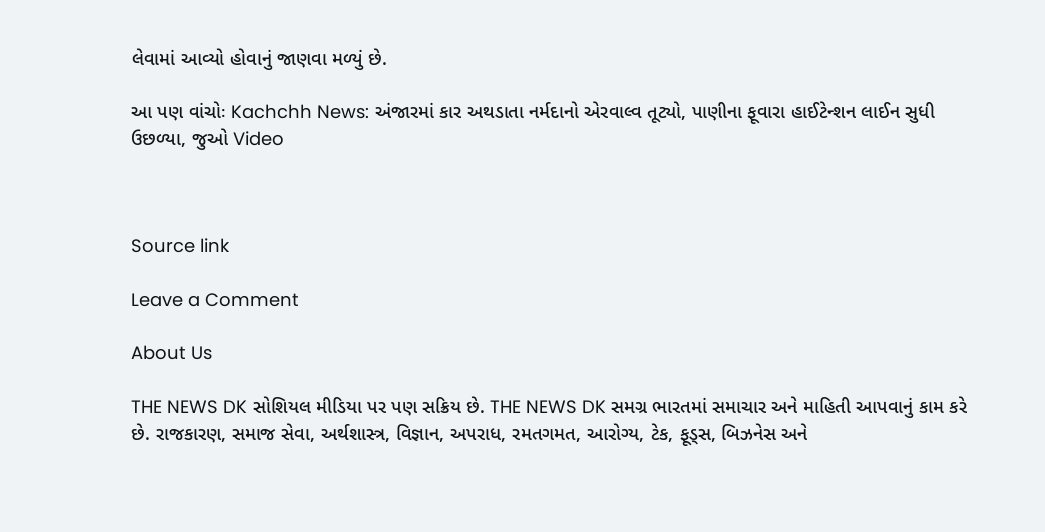લેવામાં આવ્યો હોવાનું જાણવા મળ્યું છે.

આ પણ વાંચોઃ Kachchh News: અંજારમાં કાર અથડાતા નર્મદાનો એરવાલ્વ તૂટ્યો, પાણીના ફૂવારા હાઈટેન્શન લાઈન સુધી ઉછળ્યા, જુઓ Video



Source link

Leave a Comment

About Us

THE NEWS DK સોશિયલ મીડિયા પર પણ સક્રિય છે. THE NEWS DK સમગ્ર ભારતમાં સમાચાર અને માહિતી આપવાનું કામ કરે છે. રાજકારણ, સમાજ સેવા, અર્થશાસ્ત્ર, વિજ્ઞાન, અપરાધ, રમતગમત, આરોગ્ય, ટેક, ફૂડ્સ, બિઝનેસ અને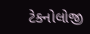ટેકનોલોજી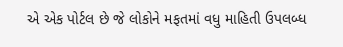એ એક પોર્ટલ છે જે લોકોને મફતમાં વધુ માહિતી ઉપલબ્ધ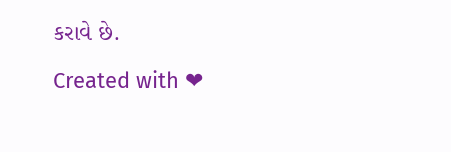કરાવે છે.

Created with ❤